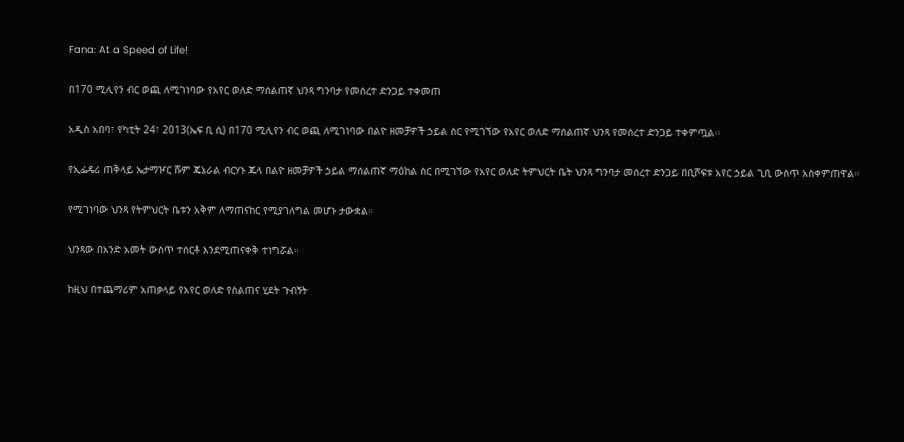Fana: At a Speed of Life!

በ170 ሚሊየን ብር ወጪ ለሚገነባው የአየር ወለድ ማሰልጠኛ ህንጻ ግንባታ የመሰረተ ድንጋይ ተቀመጠ

አዲስ አበባ፣ የካቲት 24፣ 2013(ኤፍ ቢ ሲ) በ170 ሚሊየን ብር ወጪ ለሚገነባው በልዮ ዘመቻዎች ኃይል ስር የሚገኘው የአየር ወለድ ማሰልጠኛ ህንጻ የመሰረተ ድንጋይ ተቀምጧል፡፡

የኢፌዴሪ ጠቅላይ ኤታማዦር ሹም ጄኔራል ብርሃኑ ጁላ በልዮ ዘመቻዎች ኃይል ማሰልጠኛ ማዕከል ስር በሚገኘው የአየር ወለድ ትምህርት ቤት ህንጻ ግንባታ መሰረተ ድንጋይ በቢሾፍቱ አየር ኃይል ጊቢ ውስጥ አስቀምጠዋል።

የሚገነባው ህንጻ የትምህርት ቤቱን አቅም ለማጠናከር የሚያገለግል መሆኑ ታውቋል።

ህንጻው በአንድ አመት ውስጥ ተሰርቶ እንደሚጠናቀቅ ተነግሯል።

ከዚህ በተጨማሪም አጠቃላይ የአየር ወለድ የስልጠና ሂደት ጉብኝት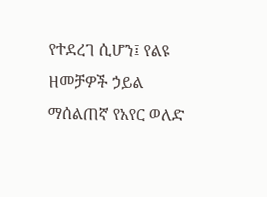የተደረገ ሲሆን፤ የልዩ ዘመቻዎች ኃይል ማሰልጠኛ የአየር ወለድ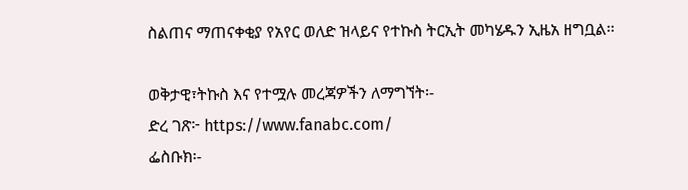ስልጠና ማጠናቀቂያ የአየር ወለድ ዝላይና የተኩስ ትርኢት መካሄዱን ኢዜአ ዘግቧል፡፡

ወቅታዊ፣ትኩስ እና የተሟሉ መረጃዎችን ለማግኘት፡-
ድረ ገጽ፦ https://www.fanabc.com/
ፌስቡክ፡-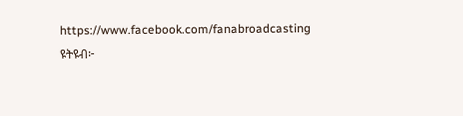https://www.facebook.com/fanabroadcasting
ዩትዩብ፦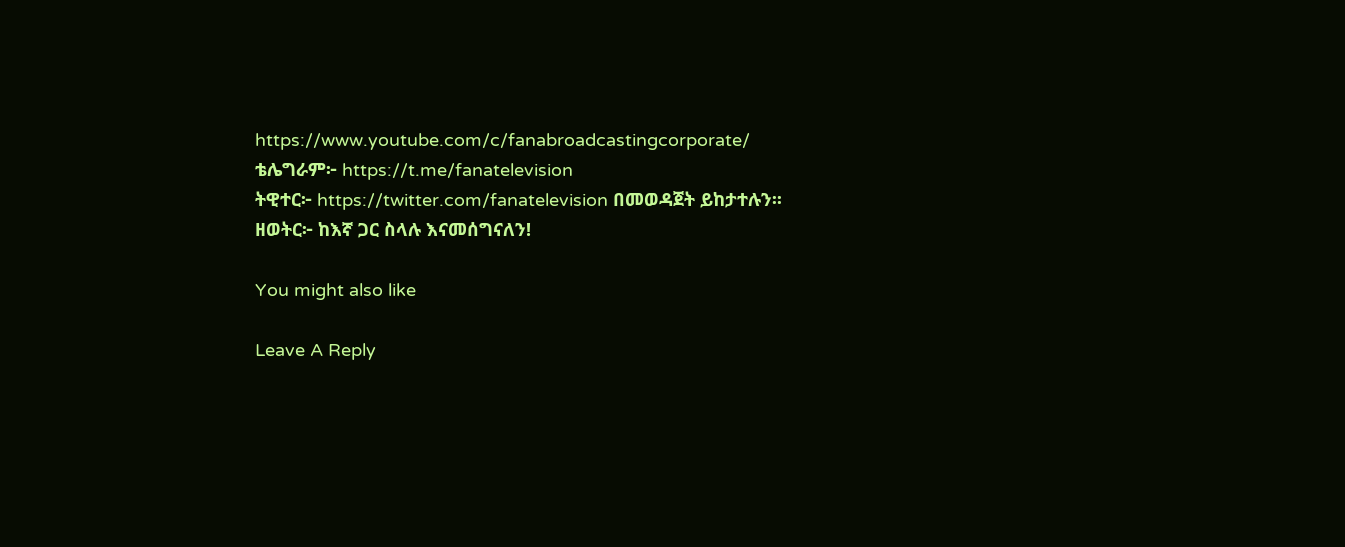https://www.youtube.com/c/fanabroadcastingcorporate/
ቴሌግራም፦ https://t.me/fanatelevision
ትዊተር፦ https://twitter.com/fanatelevision በመወዳጀት ይከታተሉን፡፡
ዘወትር፦ ከእኛ ጋር ስላሉ እናመሰግናለን!

You might also like

Leave A Reply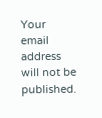Your email address will not be published.